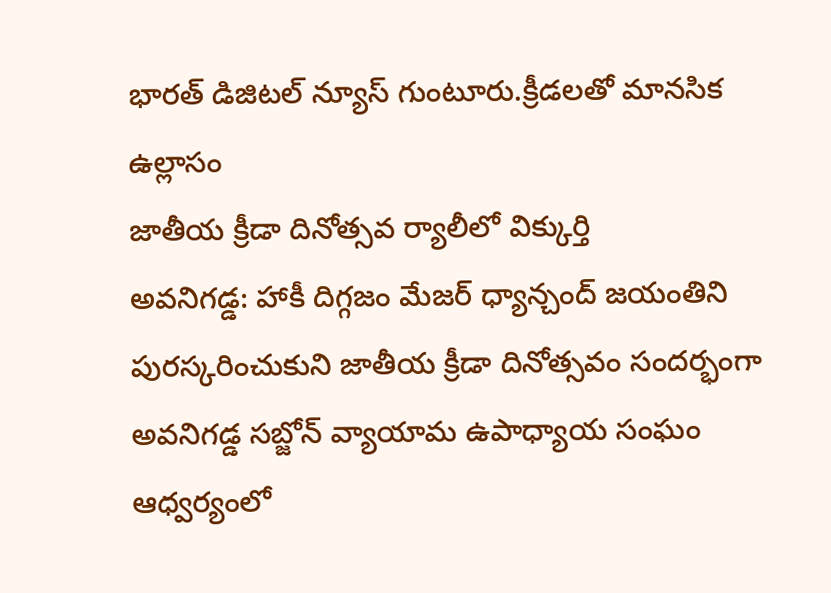భారత్ డిజిటల్ న్యూస్ గుంటూరు.క్రీడలతో మానసిక ఉల్లాసం
జాతీయ క్రీడా దినోత్సవ ర్యాలీలో విక్కుర్తి
అవనిగడ్డ: హాకీ దిగ్గజం మేజర్ ధ్యాన్చంద్ జయంతిని పురస్కరించుకుని జాతీయ క్రీడా దినోత్సవం సందర్భంగా అవనిగడ్డ సబ్జోన్ వ్యాయామ ఉపాధ్యాయ సంఘం ఆధ్వర్యంలో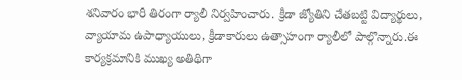శనివారం భారీ తిరంగా ర్యాలీ నిర్వహించారు. క్రీడా జ్యోతిని చేతబట్టి విద్యార్థులు, వ్యాయామ ఉపాధ్యాయులు, క్రీడాకారులు ఉత్సాహంగా ర్యాలీలో పాల్గొన్నారు.ఈ కార్యక్రమానికి ముఖ్య అతిథిగా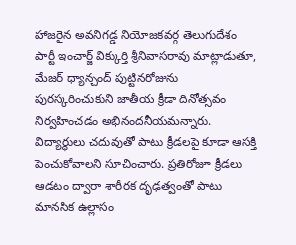హాజరైన అవనిగడ్డ నియోజకవర్గ తెలుగుదేశం పార్టీ ఇంచార్జ్ విక్కుర్తి శ్రీనివాసరావు మాట్లాడుతూ, మేజర్ ధ్యాన్చంద్ పుట్టినరోజును పురస్కరించుకుని జాతీయ క్రీడా దినోత్సవం నిర్వహించడం అభినందనీయమన్నారు. విద్యార్థులు చదువుతో పాటు క్రీడలపై కూడా ఆసక్తి పెంచుకోవాలని సూచించారు. ప్రతిరోజూ క్రీడలు ఆడటం ద్వారా శారీరక దృఢత్వంతో పాటు మానసిక ఉల్లాసం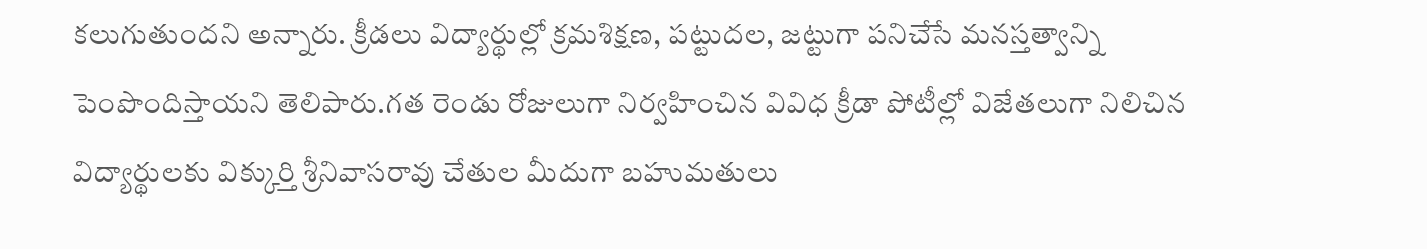కలుగుతుందని అన్నారు. క్రీడలు విద్యార్థుల్లో క్రమశిక్షణ, పట్టుదల, జట్టుగా పనిచేసే మనస్తత్వాన్ని పెంపొందిస్తాయని తెలిపారు.గత రెండు రోజులుగా నిర్వహించిన వివిధ క్రీడా పోటీల్లో విజేతలుగా నిలిచిన విద్యార్థులకు విక్కుర్తి శ్రీనివాసరావు చేతుల మీదుగా బహుమతులు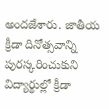అందజేశారు. జాతీయ క్రీడా దినోత్సవాన్ని పురస్కరించుకుని విద్యార్థుల్లో క్రీడా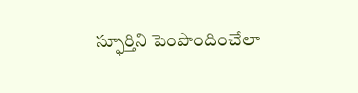స్ఫూర్తిని పెంపొందించేలా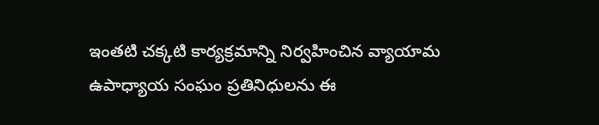ఇంతటి చక్కటి కార్యక్రమాన్ని నిర్వహించిన వ్యాయామ ఉపాధ్యాయ సంఘం ప్రతినిధులను ఈ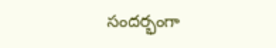సందర్భంగా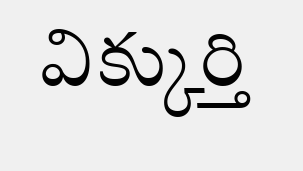విక్కుర్తి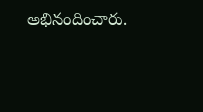అభినందించారు.